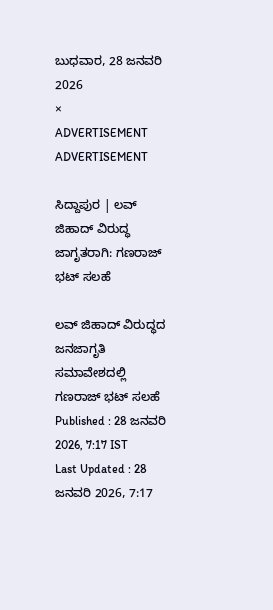ಬುಧವಾರ, 28 ಜನವರಿ 2026
×
ADVERTISEMENT
ADVERTISEMENT

ಸಿದ್ದಾಪುರ | ಲವ್ ಜಿಹಾದ್ ವಿರುದ್ಧ ಜಾಗೃತರಾಗಿ: ಗಣರಾಜ್ ಭಟ್ ಸಲಹೆ

ಲವ್ ಜಿಹಾದ್ ವಿರುದ್ಧದ ಜನಜಾಗೃತಿ‌ ಸಮಾವೇಶದಲ್ಲಿ ಗಣರಾಜ್ ಭಟ್ ಸಲಹೆ
Published : 28 ಜನವರಿ 2026, 7:17 IST
Last Updated : 28 ಜನವರಿ 2026, 7:17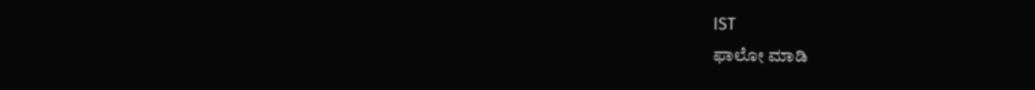IST
ಫಾಲೋ ಮಾಡಿ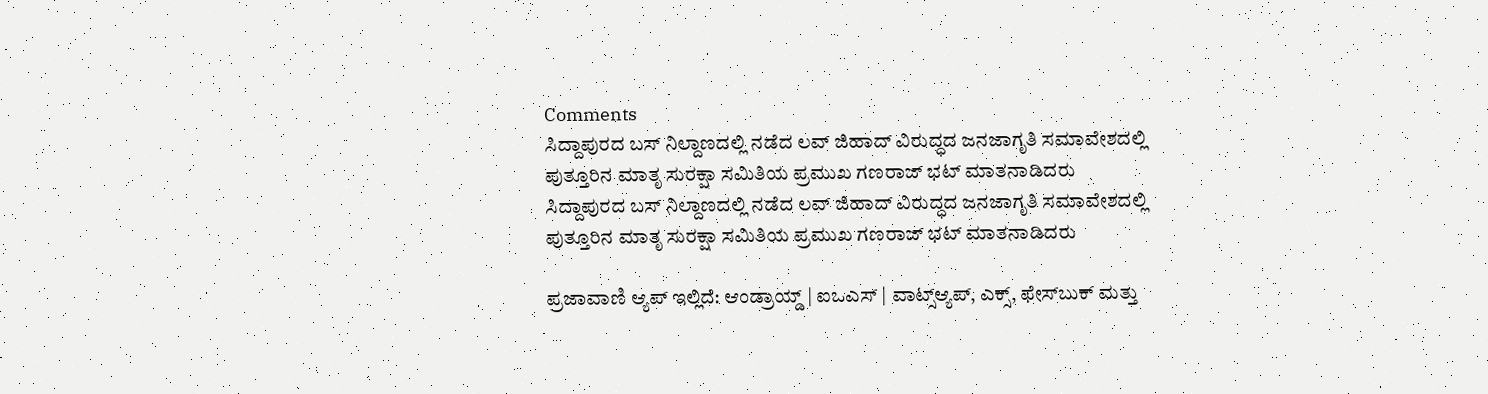Comments
ಸಿದ್ದಾಪುರದ ‌ಬಸ್ ನಿಲ್ದಾಣದಲ್ಲಿ ನಡೆದ ಲವ್ ಜಿಹಾದ್ ವಿರುದ್ಧದ ಜನಜಾಗೃತಿ‌ ಸಮಾವೇಶದಲ್ಲಿ ಪುತ್ತೂರಿನ ಮಾತೃ ಸುರಕ್ಷಾ ಸಮಿತಿಯ ಪ್ರಮುಖ ಗಣರಾಜ್ ಭಟ್ ಮಾತನಾಡಿದರು
ಸಿದ್ದಾಪುರದ ‌ಬಸ್ ನಿಲ್ದಾಣದಲ್ಲಿ ನಡೆದ ಲವ್ ಜಿಹಾದ್ ವಿರುದ್ಧದ ಜನಜಾಗೃತಿ‌ ಸಮಾವೇಶದಲ್ಲಿ ಪುತ್ತೂರಿನ ಮಾತೃ ಸುರಕ್ಷಾ ಸಮಿತಿಯ ಪ್ರಮುಖ ಗಣರಾಜ್ ಭಟ್ ಮಾತನಾಡಿದರು

ಪ್ರಜಾವಾಣಿ ಆ್ಯಪ್ ಇಲ್ಲಿದೆ: ಆಂಡ್ರಾಯ್ಡ್ | ಐಒಎಸ್ | ವಾಟ್ಸ್ಆ್ಯಪ್, ಎಕ್ಸ್, ಫೇಸ್‌ಬುಕ್ ಮತ್ತು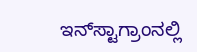ಇನ್‌ಸ್ಟಾಗ್ರಾಂನಲ್ಲಿ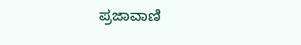ಪ್ರಜಾವಾಣಿ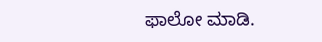ಫಾಲೋ ಮಾಡಿ.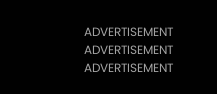ADVERTISEMENT
ADVERTISEMENT
ADVERTISEMENT